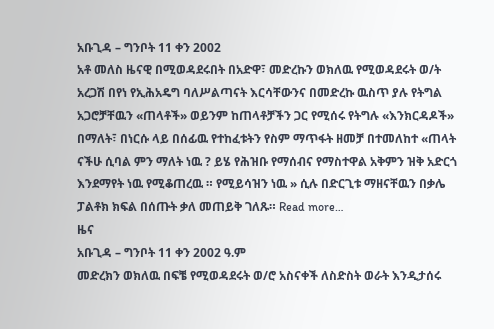አቡጊዳ – ግንቦት 11 ቀን 2002
አቶ መለስ ዜናዊ በሚወዳደሩበት በአድዋ፣ መድረኩን ወክለዉ የሚወዳደሩት ወ/ት አረጋሽ በየነ የኢሕአዴግ ባለሥልጣናት እርሳቸውንና በመድረኩ ዉስጥ ያሉ የትግል አጋሮቻቸዉን «ጠላቶች» ወይንም ከጠላቶቻችን ጋር የሚሰሩ የትግሉ «እንክርዳዶች» በማለት፣ በነርሱ ላይ በሰፊዉ የተከፈቱትን የስም ማጥፋት ዘመቻ በተመለከተ «ጠላት ናችሁ ሲባል ምን ማለት ነዉ ? ይሄ የሕዝቡ የማሰብና የማስተዋል አቅምን ዝቅ አድርጎ እንደማየት ነዉ የሚቆጠረዉ ። የሚይሳዝን ነዉ » ሲሉ በድርጊቱ ማዘናቸዉን በቃሌ ፓልቶክ ክፍል በሰጡት ቃለ መጠይቅ ገለጹ። Read more…
ዜና
አቡጊዳ – ግንቦት 11 ቀን 2002 ዓ.ም
መድረክን ወክለዉ በፍቼ የሚወዳደሩት ወ/ሮ አስናቀች ለስድስት ወራት እንዲታሰሩ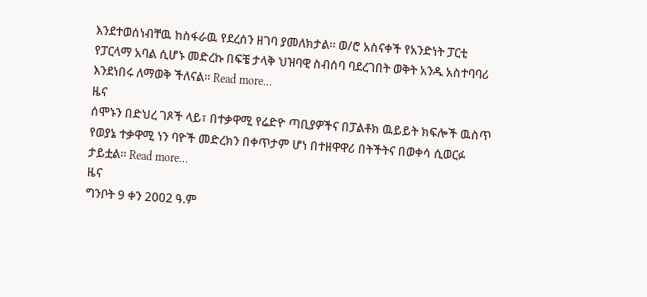እንደተወሰነብቸዉ ከስፋራዉ የደረሰን ዘገባ ያመለክታል። ወ/ሮ አስናቀች የአንድነት ፓርቲ የፓርላማ አባል ሲሆኑ መድረኩ በፍቼ ታላቅ ህዝባዊ ስብሰባ ባደረገበት ወቅት አንዱ አስተባባሪ እንደነበሩ ለማወቅ ችለናል። Read more…
ዜና
ሰሞኑን በድህረ ገጾች ላይ፣ በተቃዋሚ የሬድዮ ጣቢያዎችና በፓልቶክ ዉይይት ክፍሎች ዉስጥ የወያኔ ተቃዋሚ ነን ባዮች መድረክን በቀጥታም ሆነ በተዘዋዋሪ በትችትና በወቀሳ ሲወርፉ ታይቷል። Read more…
ዜና
ግንቦት 9 ቀን 2002 ዓ.ም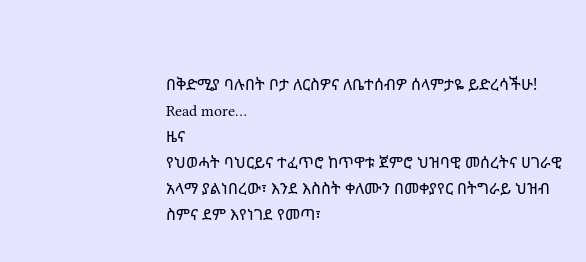በቅድሚያ ባሉበት ቦታ ለርስዎና ለቤተሰብዎ ሰላምታዬ ይድረሳችሁ! Read more…
ዜና
የህወሓት ባህርይና ተፈጥሮ ከጥዋቱ ጀምሮ ህዝባዊ መሰረትና ሀገራዊ አላማ ያልነበረው፣ እንደ እስስት ቀለሙን በመቀያየር በትግራይ ህዝብ ስምና ደም እየነገደ የመጣ፣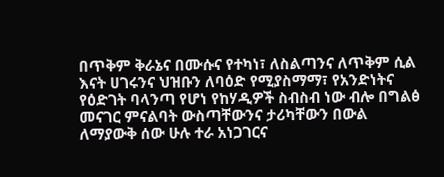በጥቅም ቅራኔና በሙሱና የተካነ፣ ለስልጣንና ለጥቅም ሲል እናት ሀገሩንና ህዝቡን ለባዕድ የሚያስማማ፣ የአንድነትና የዕድገት ባላንጣ የሆነ የከሃዲዎች ስብስብ ነው ብሎ በግልፅ መናገር ምናልባት ውስጣቸውንና ታሪካቸውን በውል ለማያውቅ ሰው ሁሉ ተራ አነጋገርና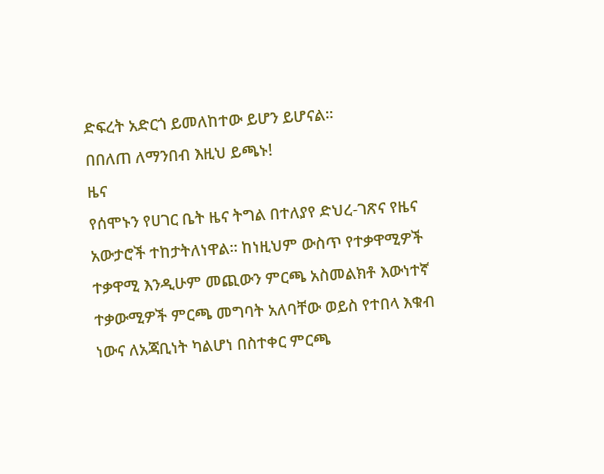ድፍረት አድርጎ ይመለከተው ይሆን ይሆናል።
በበለጠ ለማንበብ እዚህ ይጫኑ!
ዜና
የሰሞኑን የሀገር ቤት ዜና ትግል በተለያየ ድህረ-ገጽና የዜና አውታሮች ተከታትለነዋል። ከነዚህም ውስጥ የተቃዋሚዎች ተቃዋሚ እንዲሁም መጪውን ምርጫ አስመልክቶ እውነተኛ ተቃውሚዎች ምርጫ መግባት አለባቸው ወይስ የተበላ እቁብ ነውና ለአጃቢነት ካልሆነ በስተቀር ምርጫ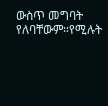ውስጥ መግባት የለባቸውም።የሚሉት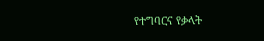የተግባርና የቃላት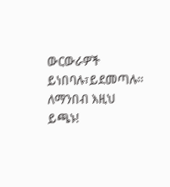ውርውራዎች ይነበባሉ፣ይደመጣሉ።
ለማንበብ እዚህ ይጫኑ!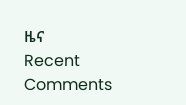ዜና
Recent Comments